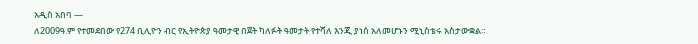አዲስ አበባ —
ለ2009ዓ.ም የተመደበው የ274 ቢሊዮን ብር የኢትዮጵያ ዓመታዊ በጀት ካለፉት ዓመታት የተሻለ እንጂ ያነሰ አለመሆኑን ሚኒስቴሩ አስታውቋል።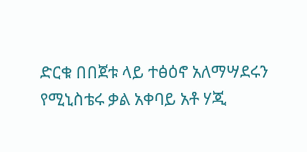ድርቁ በበጀቱ ላይ ተፅዕኖ አለማሣደሩን የሚኒስቴሩ ቃል አቀባይ አቶ ሃጂ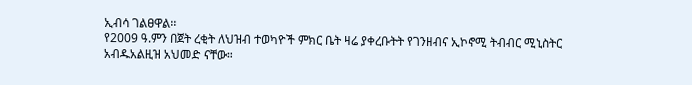ኢብሳ ገልፀዋል፡፡
የ2009 ዓ.ምን በጀት ረቂት ለህዝብ ተወካዮች ምክር ቤት ዛሬ ያቀረቡትት የገንዘብና ኢኮኖሚ ትብብር ሚኒስትር አብዱአልዚዝ አህመድ ናቸው።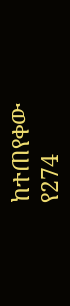ከተጠየቀው የ274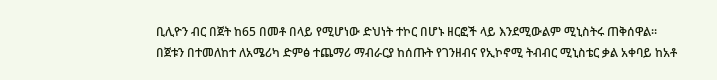ቢሊዮን ብር በጀት ከ65 በመቶ በላይ የሚሆነው ድህነት ተኮር በሆኑ ዘርፎች ላይ እንደሚውልም ሚኒስትሩ ጠቅሰዋል።
በጀቱን በተመለከተ ለአሜሪካ ድምፅ ተጨማሪ ማብራርያ ከሰጡት የገንዘብና የኢኮኖሚ ትብብር ሚኒስቴር ቃል አቀባይ ከአቶ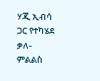ሃጂ ኢብሳ ጋር የተካሄደ ቃለ-ምልልስ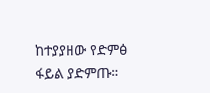ከተያያዘው የድምፅ ፋይል ያድምጡ።